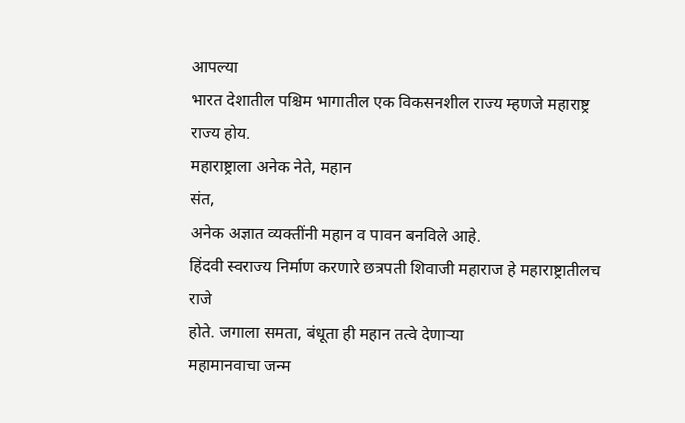आपल्या
भारत देशातील पश्चिम भागातील एक विकसनशील राज्य म्हणजे महाराष्ट्र राज्य होय.
महाराष्ट्राला अनेक नेते, महान
संत,
अनेक अज्ञात व्यक्तींनी महान व पावन बनविले आहे.
हिंदवी स्वराज्य निर्माण करणारे छत्रपती शिवाजी महाराज हे महाराष्ट्रातीलच राजे
होते. जगाला समता, बंधूता ही महान तत्वे देणाऱ्या
महामानवाचा जन्म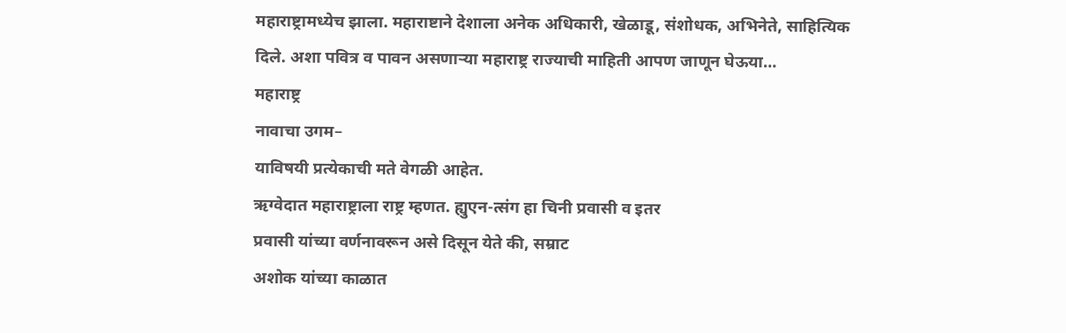महाराष्ट्रामध्येच झाला. महाराष्टाने देशाला अनेक अधिकारी, खेळाडू, संशोधक, अभिनेते, साहित्यिक
दिले. अशा पवित्र व पावन असणाऱ्या महाराष्ट्र राज्याची माहिती आपण जाणून घेऊया…
महाराष्ट्र
नावाचा उगम–
याविषयी प्रत्येकाची मते वेगळी आहेत.
ऋग्वेदात महाराष्ट्राला राष्ट्र म्हणत. ह्युएन-त्संग हा चिनी प्रवासी व इतर
प्रवासी यांच्या वर्णनावरून असे दिसून येते की, सम्राट
अशोक यांच्या काळात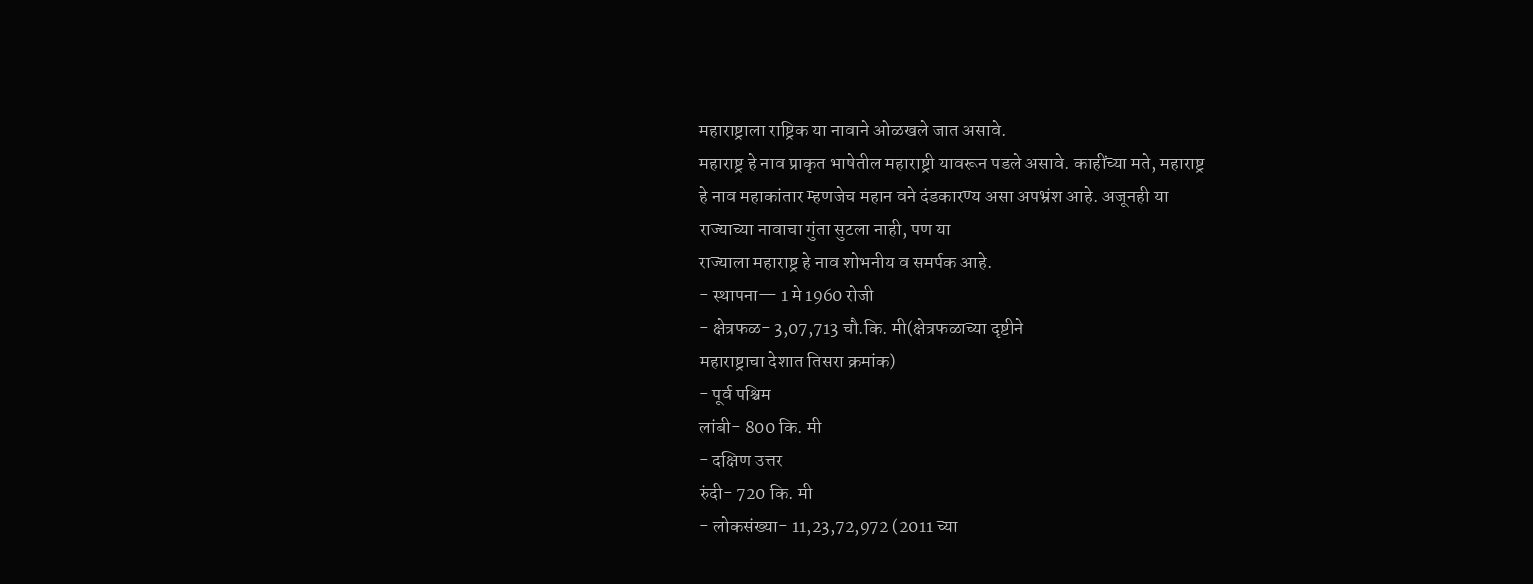महाराष्ट्राला राष्ट्रिक या नावाने ओळखले जात असावे.
महाराष्ट्र हे नाव प्राकृत भाषेतील महाराष्ट्री यावरून पडले असावे. काहींच्या मते, महाराष्ट्र
हे नाव महाकांतार म्हणजेच महान वने दंडकारण्य असा अपभ्रंश आहे. अजूनही या
राज्याच्या नावाचा गुंता सुटला नाही, पण या
राज्याला महाराष्ट्र हे नाव शोभनीय व समर्पक आहे.
- स्थापना— 1 मे 1960 रोजी
- क्षेत्रफळ- 3,07,713 चौ.कि. मी(क्षेत्रफळाच्या दृष्टीने
महाराष्ट्राचा देशात तिसरा क्रमांक)
- पूर्व पश्चिम
लांबी- 800 कि. मी
- दक्षिण उत्तर
रुंदी- 720 कि. मी
- लोकसंख्या- 11,23,72,972 (2011 च्या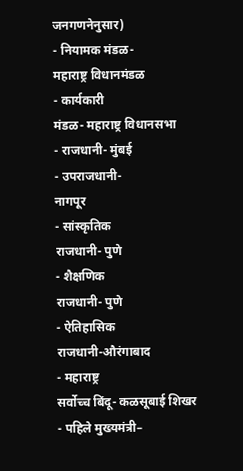जनगणनेनुसार)
- नियामक मंडळ-
महाराष्ट्र विधानमंडळ
- कार्यकारी
मंडळ- महाराष्ट्र विधानसभा
- राजधानी- मुंबई
- उपराजधानी-
नागपूर
- सांस्कृतिक
राजधानी- पुणे
- शैक्षणिक
राजधानी- पुणे
- ऐतिहासिक
राजधानी-औरंगाबाद
- महाराष्ट्र
सर्वोच्च बिंदू- कळसूबाई शिखर
- पहिले मुख्यमंत्री–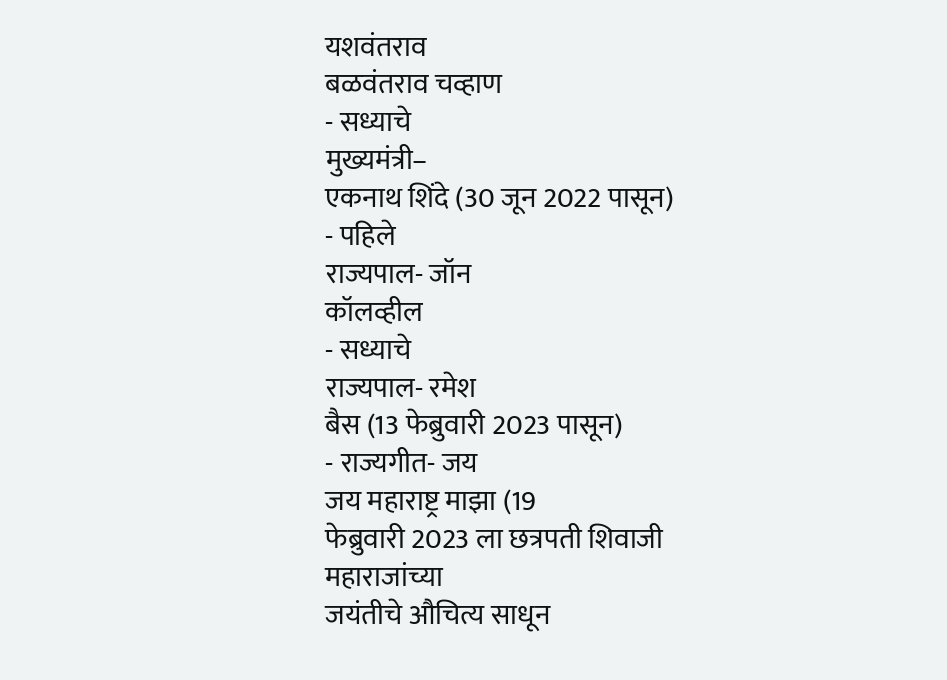यशवंतराव
बळवंतराव चव्हाण
- सध्याचे
मुख्यमंत्री–
एकनाथ शिंदे (30 जून 2022 पासून)
- पहिले
राज्यपाल- जॉन
कॉलव्हील
- सध्याचे
राज्यपाल- रमेश
बैस (13 फेब्रुवारी 2023 पासून)
- राज्यगीत- जय
जय महाराष्ट्र माझा (19
फेब्रुवारी 2023 ला छत्रपती शिवाजी महाराजांच्या
जयंतीचे औचित्य साधून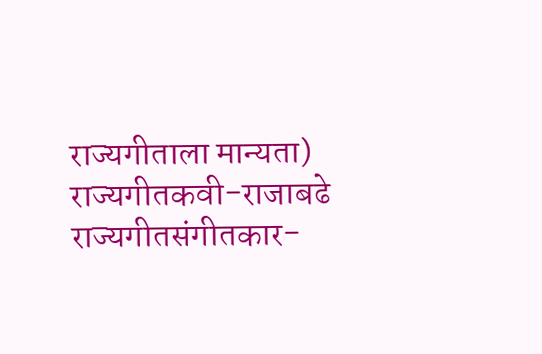राज्यगीताला मान्यता)
राज्यगीतकवी-राजाबढे
राज्यगीतसंगीतकार-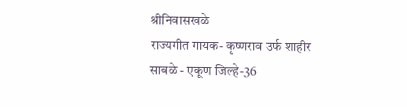श्रीनिवासखळे
राज्यगीत गायक- कृष्णराव उर्फ शाहीर साबळे - एकूण जिल्हे-36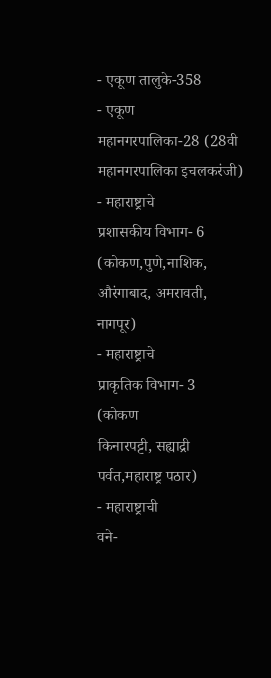- एकूण तालुके-358
- एकूण
महानगरपालिका-28 (28वी महानगरपालिका इचलकरंजी)
- महाराष्ट्राचे
प्रशासकीय विभाग- 6
(कोकण,पुणे,नाशिक, औरंगाबाद, अमरावती, नागपूर)
- महाराष्ट्राचे
प्राकृतिक विभाग- 3
(कोकण
किनारपट्टी, सह्याद्री पर्वत,महाराष्ट्र पठार)
- महाराष्ट्राची
वने-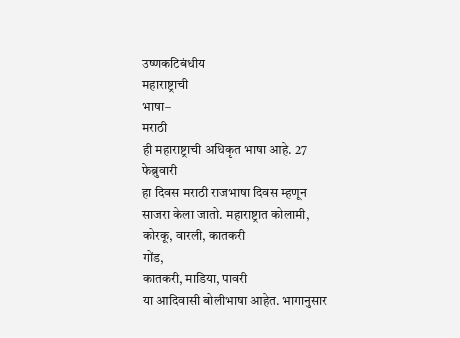उष्णकटिबंधीय
महाराष्ट्राची
भाषा–
मराठी
ही महाराष्ट्राची अधिकृत भाषा आहे. 27 फेब्रुवारी
हा दिवस मराठी राजभाषा दिवस म्हणून साजरा केला जातो. महाराष्ट्रात कोलामी, कोरकू, वारली, कातकरी
गोंड,
कातकरी, माडिया, पावरी
या आदिवासी बोलीभाषा आहेत. भागानुसार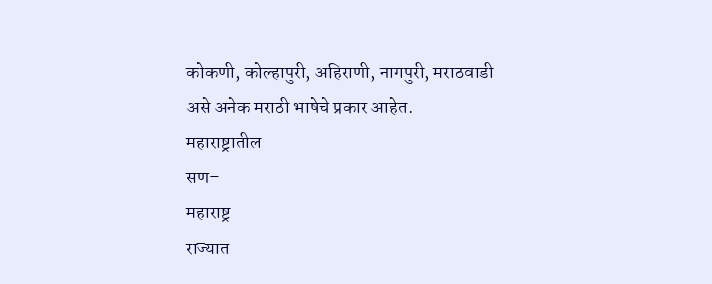कोकणी, कोल्हापुरी, अहिराणी, नागपुरी, मराठवाडी
असे अनेक मराठी भाषेचे प्रकार आहेत.
महाराष्ट्रातील
सण–
महाराष्ट्र
राज्यात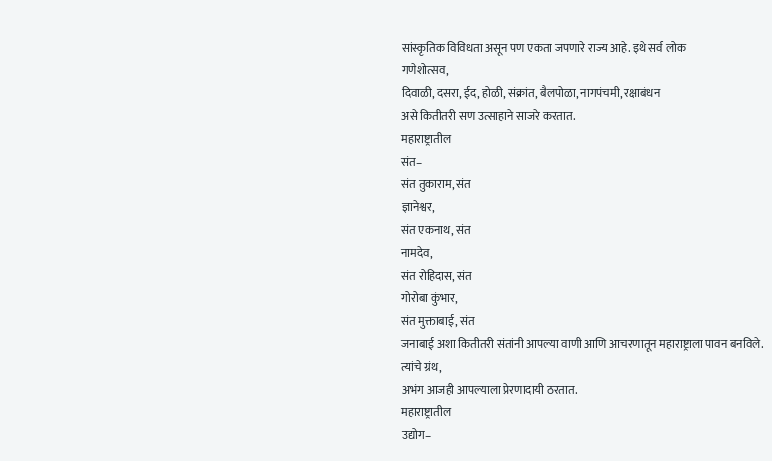सांस्कृतिक विविधता असून पण एकता जपणारे राज्य आहे. इथे सर्व लोक
गणेशोत्सव,
दिवाळी, दसरा, ईद, होळी, संक्रांत, बैलपोळा, नागपंचमी, रक्षाबंधन
असे कितीतरी सण उत्साहाने साजरे करतात.
महाराष्ट्रातील
संत–
संत तुकाराम, संत
ज्ञानेश्वर,
संत एकनाथ, संत
नामदेव,
संत रोहिदास, संत
गोरोबा कुंभार,
संत मुक्ताबाई, संत
जनाबाई अशा कितीतरी संतांनी आपल्या वाणी आणि आचरणातून महाराष्ट्राला पावन बनविले.
त्यांचे ग्रंथ,
अभंग आजही आपल्याला प्रेरणादायी ठरतात.
महाराष्ट्रातील
उद्योग–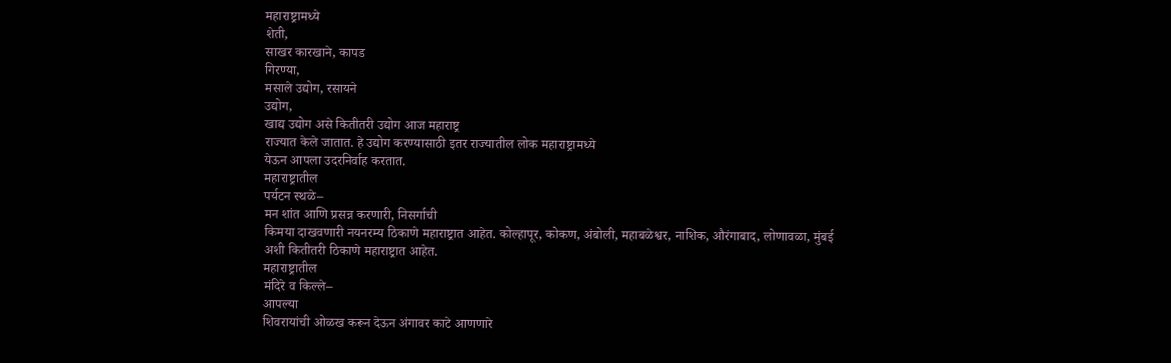महाराष्ट्रामध्ये
शेती,
साखर कारखाने, कापड
गिरण्या,
मसाले उद्योग, रसायने
उद्योग,
खाद्य उद्योग असे कितीतरी उद्योग आज महाराष्ट्र
राज्यात केले जातात. हे उद्योग करण्यासाठी इतर राज्यातील लोक महाराष्ट्रामध्ये
येऊन आपला उदरनिर्वाह करतात.
महाराष्ट्रातील
पर्यटन स्थळे–
मन शांत आणि प्रसन्न करणारी, निसर्गाची
किमया दाखवणारी नयनरम्य ठिकाणे महाराष्ट्रात आहेत. कोल्हापूर, कोकण, अंबोली, महाबळेश्वर, नाशिक, औरंगाबाद, लोणावळा, मुंबई
अशी कितीतरी ठिकाणे महाराष्ट्रात आहेत.
महाराष्ट्रातील
मंदिरे व किल्ले–
आपल्या
शिवरायांची ओळख करून देऊन अंगावर काटे आणणारे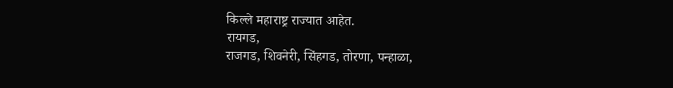किल्ले महाराष्ट्र राज्यात आहेत.
रायगड,
राजगड, शिवनेरी, सिंहगड, तोरणा, पन्हाळा,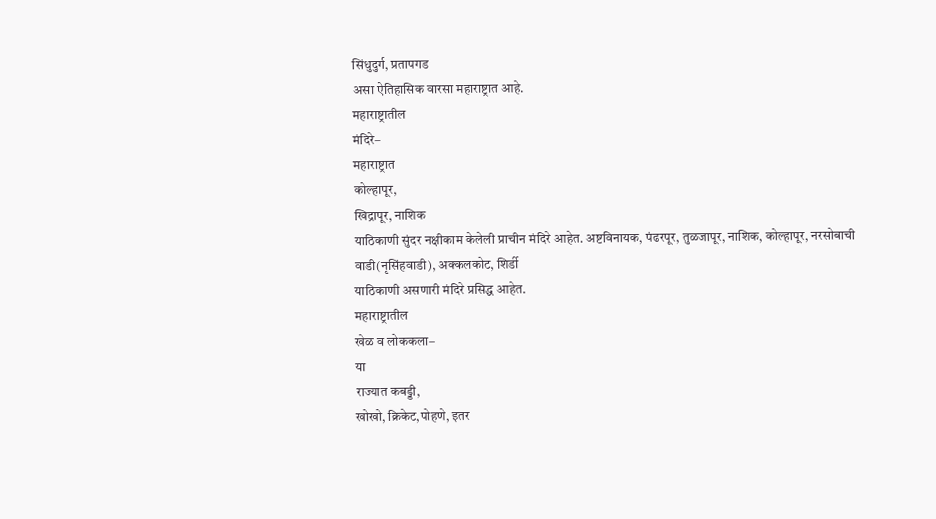सिंधुदुर्ग, प्रतापगड
असा ऐतिहासिक वारसा महाराष्ट्रात आहे.
महाराष्ट्रातील
मंदिरे–
महाराष्ट्रात
कोल्हापूर,
खिद्रापूर, नाशिक
याठिकाणी सुंदर नक्षीकाम केलेली प्राचीन मंदिरे आहेत. अष्टविनायक, पंढरपूर, तुळजापूर, नाशिक, कोल्हापूर, नरसोबाची
वाडी(नृसिंहवाडी), अक्कलकोट, शिर्डी
याठिकाणी असणारी मंदिरे प्रसिद्ध आहेत.
महाराष्ट्रातील
खेळ व लोककला–
या
राज्यात कबड्डी,
खोखो, क्रिकेट,पोहणे, इतर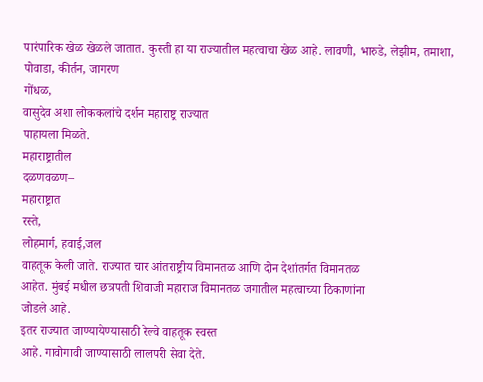पारंपारिक खेळ खेळले जातात. कुस्ती हा या राज्यातील महत्वाचा खेळ आहे. लावणी, भारुडे, लेझीम, तमाशा, पोवाडा, कीर्तन, जागरण
गोंधळ,
वासुदेव अशा लोककलांचे दर्शन महाराष्ट्र राज्यात
पाहायला मिळते.
महाराष्ट्रातील
दळणवळण–
महाराष्ट्रात
रस्ते,
लोहमार्ग, हवाई,जल
वाहतूक केली जाते. राज्यात चार आंतराष्ट्रीय विमानतळ आणि दोन देशांतर्गत विमानतळ
आहेत. मुंबई मधील छत्रपती शिवाजी महाराज विमानतळ जगातील महत्वाच्या ठिकाणांना
जोडले आहे.
इतर राज्यात जाण्यायेण्यासाठी रेल्वे वाहतूक स्वस्त
आहे. गावोगावी जाण्यासाठी लालपरी सेवा देते.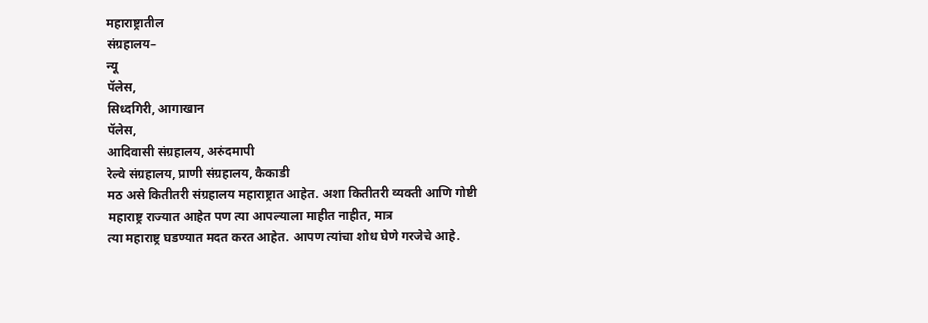महाराष्ट्रातील
संग्रहालय–
न्यू
पॅलेस,
सिध्दगिरी, आगाखान
पॅलेस,
आदिवासी संग्रहालय, अरुंदमापी
रेल्वे संग्रहालय, प्राणी संग्रहालय, कैकाडी
मठ असे कितीतरी संग्रहालय महाराष्ट्रात आहेत. अशा कितीतरी व्यक्ती आणि गोष्टी
महाराष्ट्र राज्यात आहेत पण त्या आपल्याला माहीत नाहीत, मात्र
त्या महाराष्ट्र घडण्यात मदत करत आहेत. आपण त्यांचा शोध घेणे गरजेचे आहे.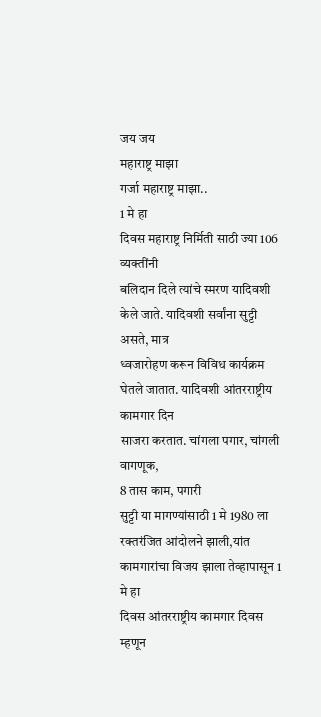जय जय
महाराष्ट्र माझा
गर्जा महाराष्ट्र माझा..
1 मे हा
दिवस महाराष्ट्र निर्मिती साठी ज्या 106 व्यक्तींनी
बलिदान दिले त्यांचे स्मरण यादिवशी केले जाते. यादिवशी सर्वांना सुट्टी असते, मात्र
ध्वजारोहण करून विविध कार्यक्रम घेतले जातात. यादिवशी आंतरराष्ट्रीय कामगार दिन
साजरा करतात. चांगला पगार, चांगली
वागणूक,
8 तास काम, पगारी
सुट्टी या मागण्यांसाठी 1 मे 1980 ला
रक्तरंजित आंदोलने झाली,यांत
कामगारांचा विजय झाला तेव्हापासून 1 मे हा
दिवस आंतरराष्ट्रीय कामगार दिवस म्हणून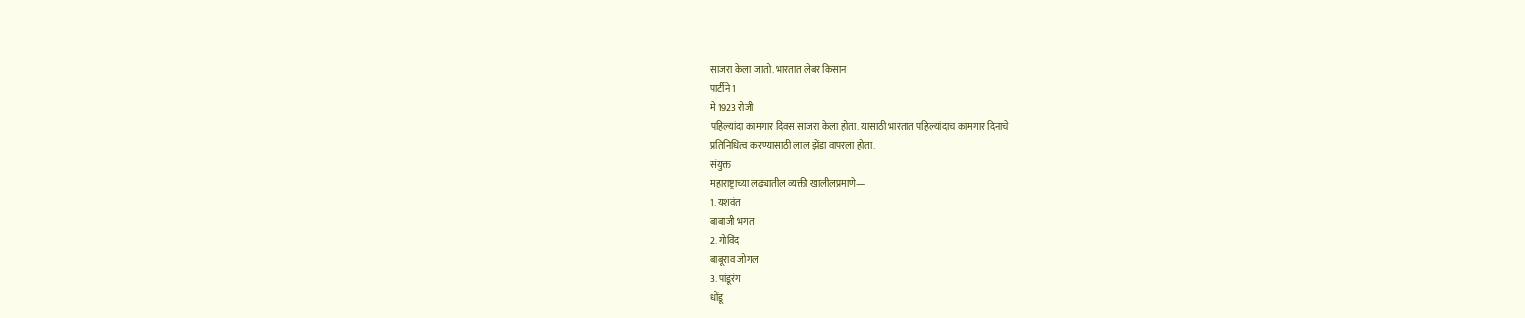साजरा केला जातो. भारतात लेबर किसान
पार्टीने 1
मे 1923 रोजी
पहिल्यांदा कामगार दिवस साजरा केला होता. यासाठी भारतात पहिल्यांदाच कामगार दिनाचे
प्रतिनिधित्व करण्यासाठी लाल झेंडा वापरला होता.
संयुक्त
महाराष्ट्राच्या लढ्यातील व्यक्ती खालीलप्रमाणे—
1. यशवंत
बाबाजी भगत
2. गोविंद
बाबूराव जोगल
3. पांडूरंग
धोंडू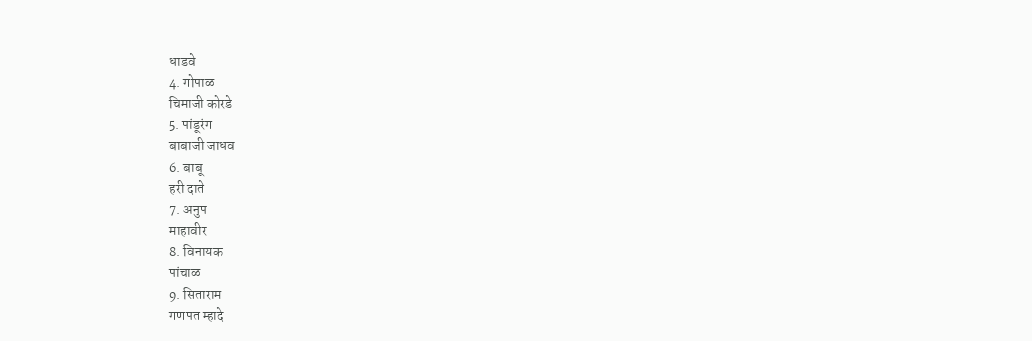धाडवे
4. गोपाळ
चिमाजी कोरडे
5. पांडूरंग
बाबाजी जाधव
6. बाबू
हरी दाते
7. अनुप
माहावीर
8. विनायक
पांचाळ
9. सिताराम
गणपत म्हादे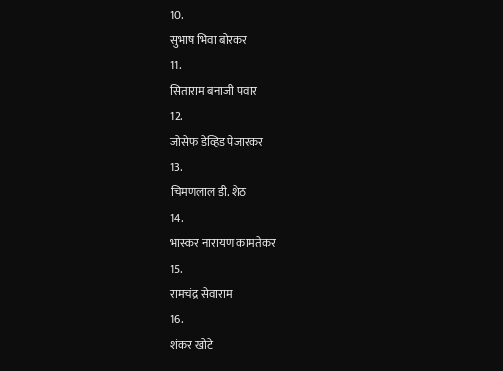10.
सुभाष भिवा बोरकर
11.
सिताराम बनाजी पवार
12.
जोसेफ डेव्हिड पेजारकर
13.
चिमणलाल डी. शेठ
14.
भास्कर नारायण कामतेकर
15.
रामचंद्र सेवाराम
16.
शंकर खोटे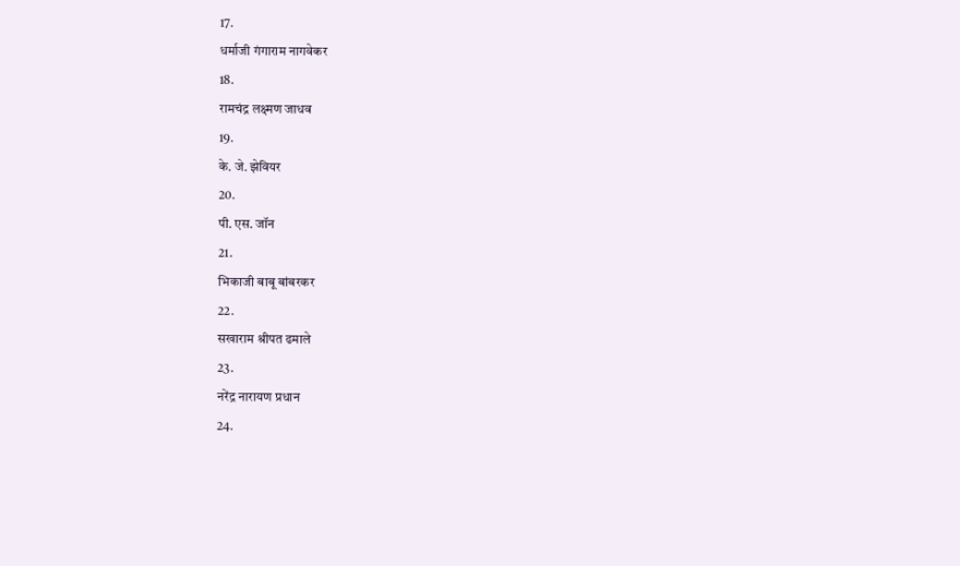17.
धर्माजी गंगाराम नागवेकर
18.
रामचंद्र लक्ष्मण जाधव
19.
के. जे. झेवियर
20.
पी. एस. जॉन
21.
भिकाजी बाबू बांबरकर
22.
सखाराम श्रीपत ढमाले
23.
नरेंद्र नारायण प्रधान
24.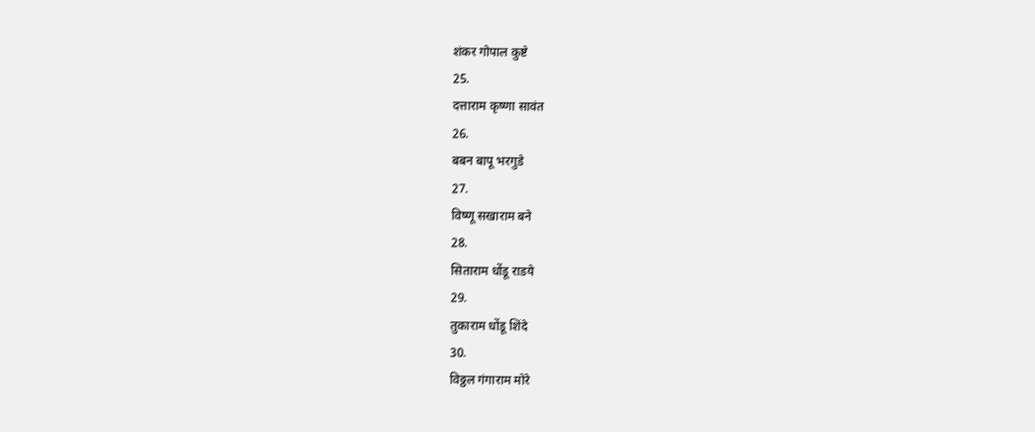शंकर गोपाल कुष्टे
25.
दत्ताराम कृष्णा सावंत
26.
बबन बापू भरगुडे
27.
विष्णू सखाराम बने
28.
सिताराम धोंडू राडये
29.
तुकाराम धोंडू शिंदे
30.
विठ्ठल गंगाराम मोरे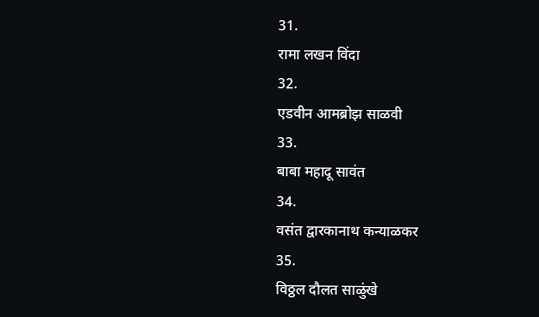31.
रामा लखन विंदा
32.
एडवीन आमब्रोझ साळवी
33.
बाबा महादू सावंत
34.
वसंत द्वारकानाथ कन्याळकर
35.
विठ्ठल दौलत साळुंखे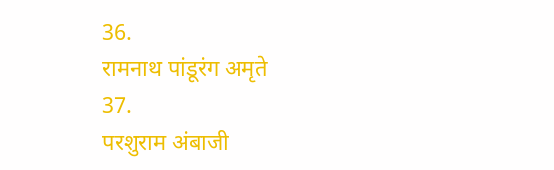36.
रामनाथ पांडूरंग अमृते
37.
परशुराम अंबाजी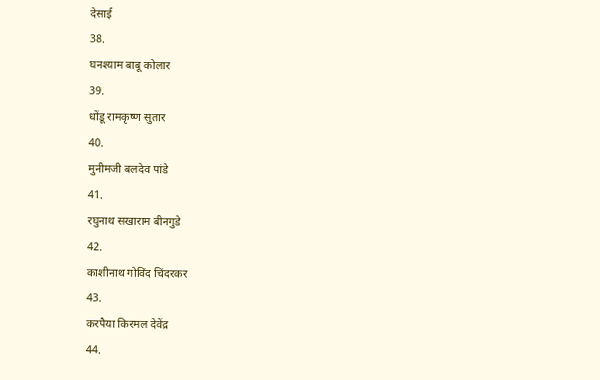देसाई
38.
घनश्याम बाबू कोलार
39.
धोंडू रामकृष्ण सुतार
40.
मुनीमजी बलदेव पांडे
41.
रघुनाथ सखाराम बीनगुडे
42.
काशीनाथ गोविंद चिंदरकर
43.
करपैया किरमल देवेंद्र
44.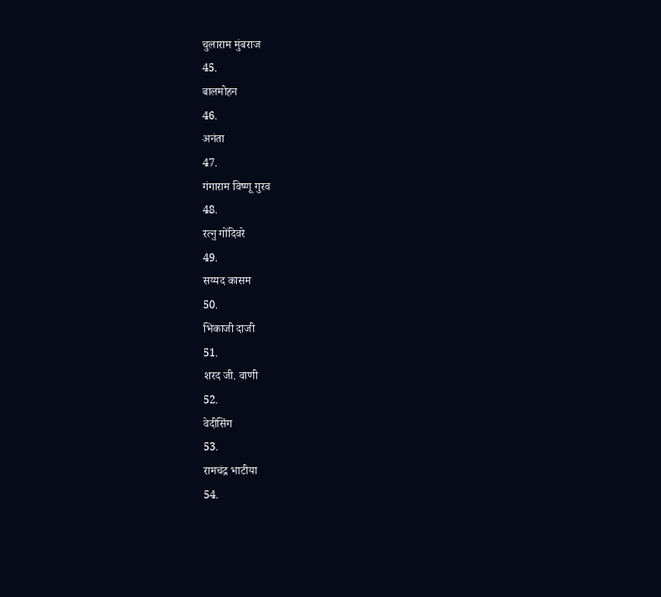चुलाराम मुंबराज
45.
बालमोहन
46.
अनंता
47.
गंगाराम विष्णू गुरव
48.
रत्नु गोंदिवरे
49.
सय्यद कासम
50.
भिकाजी दाजी
51.
शरद जी. वाणी
52.
वेदीसिंग
53.
रामचंद्र भाटीया
54.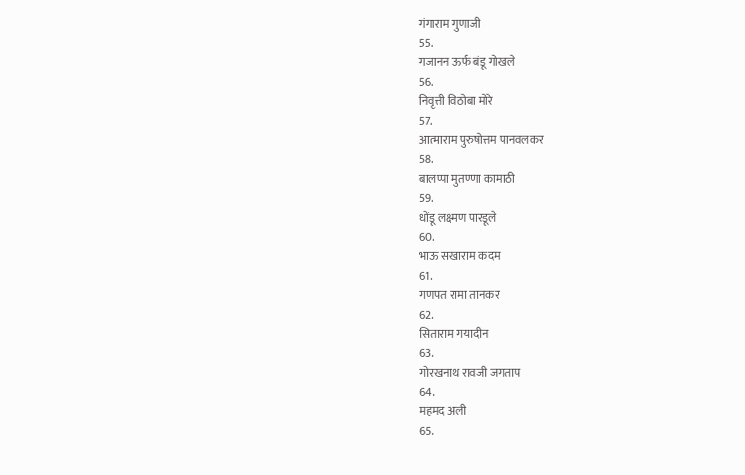गंगाराम गुणाजी
55.
गजानन ऊर्फ बंडू गोखले
56.
निवृत्ती विठोबा मोरे
57.
आत्माराम पुरुषोत्तम पानवलकर
58.
बालप्पा मुतण्णा कामाठी
59.
धोंडू लक्ष्मण पारडूले
60.
भाऊ सखाराम कदम
61.
गणपत रामा तानकर
62.
सिताराम गयादीन
63.
गोरखनाथ रावजी जगताप
64.
महमद अली
65.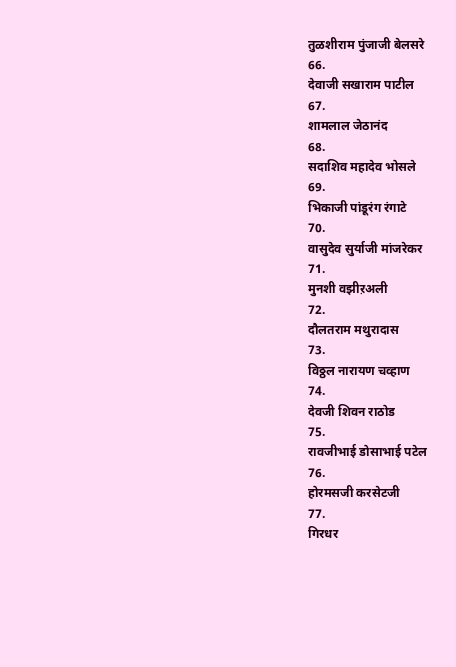तुळशीराम पुंजाजी बेलसरे
66.
देवाजी सखाराम पाटील
67.
शामलाल जेठानंद
68.
सदाशिव महादेव भोसले
69.
भिकाजी पांडूरंग रंगाटे
70.
वासुदेव सुर्याजी मांजरेकर
71.
मुनशी वझीऱअली
72.
दौलतराम मथुरादास
73.
विठ्ठल नारायण चव्हाण
74.
देवजी शिवन राठोड
75.
रावजीभाई डोसाभाई पटेल
76.
होरमसजी करसेटजी
77.
गिरधर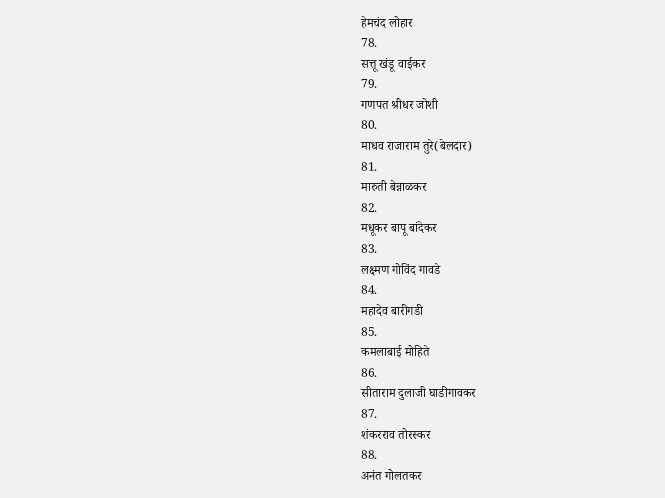हेमचंद लोहार
78.
सत्तू खंडू वाईकर
79.
गणपत श्रीधर जोशी
80.
माधव राजाराम तुरे(बेलदार)
81.
मारुती बेन्नाळकर
82.
मधूकर बापू बांदेकर
83.
लक्ष्मण गोविंद गावडे
84.
महादेव बारीगडी
85.
कमलाबाई मोहिते
86.
सीताराम दुलाजी घाडीगावकर
87.
शंकरराव तोरस्कर
88.
अनंत गोलतकर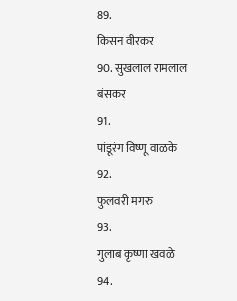89.
किसन वीरकर
90. सुखलाल रामलाल बंसकर
91.
पांडूरंग विष्णू वाळके
92.
फुलवरी मगरु
93.
गुलाब कृष्णा खवळे
94.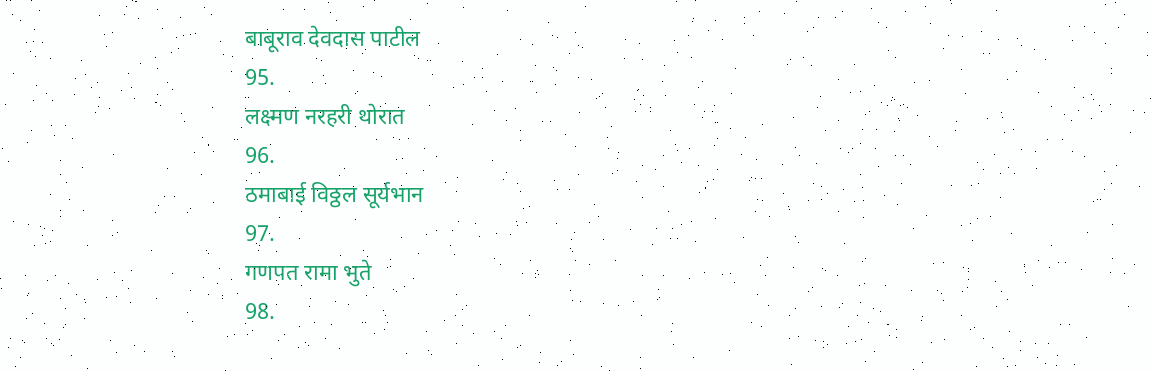बाबूराव देवदास पाटील
95.
लक्ष्मण नरहरी थोरात
96.
ठमाबाई विठ्ठल सूर्यभान
97.
गणपत रामा भुते
98.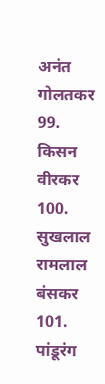अनंत गोलतकर
99.
किसन वीरकर
100.
सुखलाल रामलाल बंसकर
101.
पांडूरंग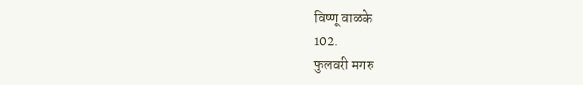विष्णू वाळके
102.
फुलवरी मगरु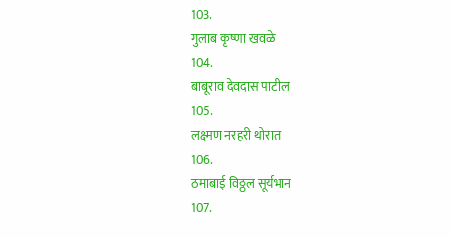103.
गुलाब कृष्णा खवळे
104.
बाबूराव देवदास पाटील
105.
लक्ष्मण नरहरी थोरात
106.
ठमाबाई विठ्ठल सूर्यभान
107.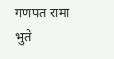गणपत रामा भुते